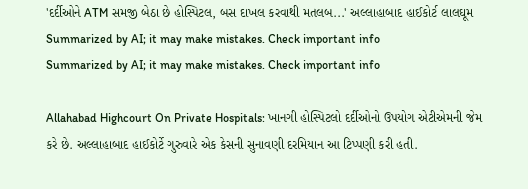'દર્દીઓને ATM સમજી બેઠા છે હોસ્પિટલ, બસ દાખલ કરવાથી મતલબ...' અલ્લાહાબાદ હાઈકોર્ટ લાલઘૂમ
Summarized by AI; it may make mistakes. Check important info
Summarized by AI; it may make mistakes. Check important info

Allahabad Highcourt On Private Hospitals: ખાનગી હોસ્પિટલો દર્દીઓનો ઉપયોગ એટીએમની જેમ કરે છે. અલ્લાહાબાદ હાઈકોર્ટે ગુરુવારે એક કેસની સુનાવણી દરમિયાન આ ટિપ્પણી કરી હતી.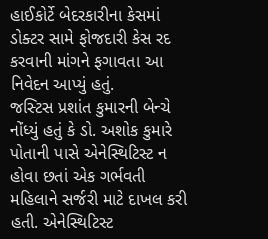હાઈકોર્ટે બેદરકારીના કેસમાં ડોક્ટર સામે ફોજદારી કેસ રદ કરવાની માંગને ફગાવતા આ નિવેદન આપ્યું હતું.
જસ્ટિસ પ્રશાંત કુમારની બેન્ચે નોંધ્યું હતું કે ડો. અશોક કુમારે પોતાની પાસે એનેસ્થિટિસ્ટ ન હોવા છતાં એક ગર્ભવતી મહિલાને સર્જરી માટે દાખલ કરી હતી. એનેસ્થિટિસ્ટ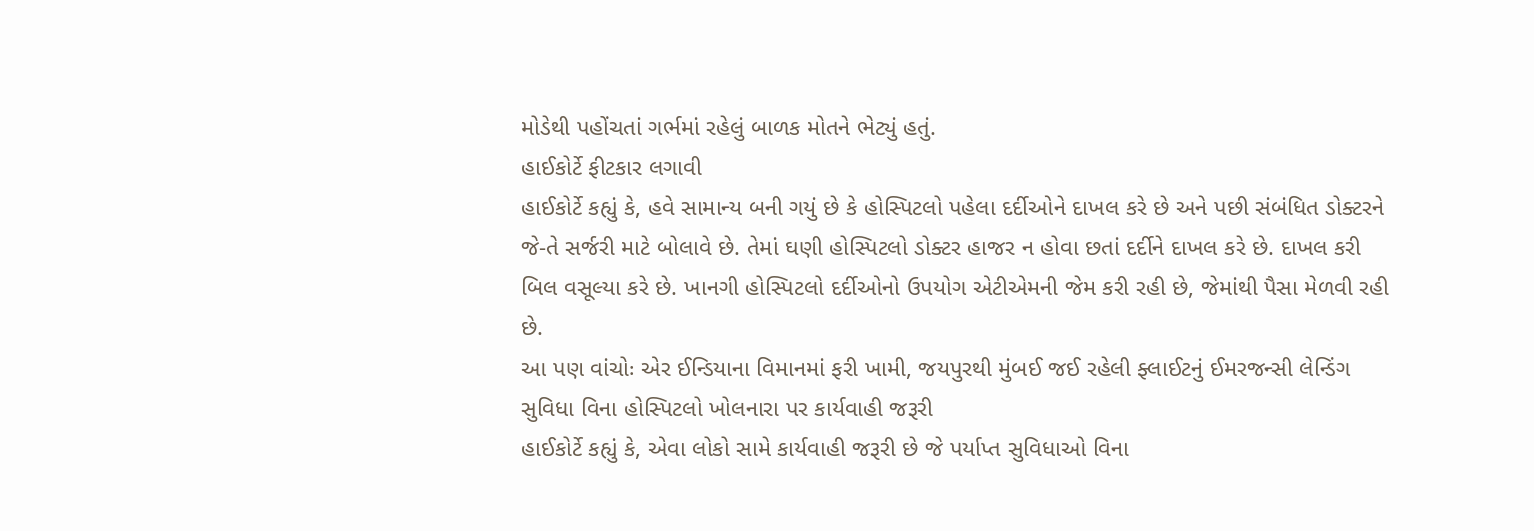મોડેથી પહોંચતાં ગર્ભમાં રહેલું બાળક મોતને ભેટ્યું હતું.
હાઈકોર્ટે ફીટકાર લગાવી
હાઈકોર્ટે કહ્યું કે, હવે સામાન્ય બની ગયું છે કે હોસ્પિટલો પહેલા દર્દીઓને દાખલ કરે છે અને પછી સંબંધિત ડોક્ટરને જે-તે સર્જરી માટે બોલાવે છે. તેમાં ઘણી હોસ્પિટલો ડોક્ટર હાજર ન હોવા છતાં દર્દીને દાખલ કરે છે. દાખલ કરી બિલ વસૂલ્યા કરે છે. ખાનગી હોસ્પિટલો દર્દીઓનો ઉપયોગ એટીએમની જેમ કરી રહી છે, જેમાંથી પૈસા મેળવી રહી છે.
આ પણ વાંચોઃ એર ઈન્ડિયાના વિમાનમાં ફરી ખામી, જયપુરથી મુંબઈ જઈ રહેલી ફ્લાઈટનું ઈમરજન્સી લેન્ડિંગ
સુવિધા વિના હોસ્પિટલો ખોલનારા પર કાર્યવાહી જરૂરી
હાઈકોર્ટે કહ્યું કે, એવા લોકો સામે કાર્યવાહી જરૂરી છે જે પર્યાપ્ત સુવિધાઓ વિના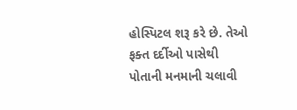હોસ્પિટલ શરૂ કરે છે. તેઓ ફક્ત દર્દીઓ પાસેથી પોતાની મનમાની ચલાવી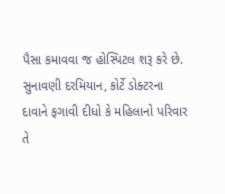પૈસા કમાવવા જ હોસ્પિટલ શરૂ કરે છે. સુનાવણી દરમિયાન, કોર્ટે ડોક્ટરના દાવાને ફગાવી દીધો કે મહિલાનો પરિવાર તે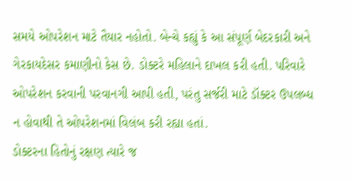સમયે ઓપરેશન માટે તૈયાર નહોતો. બેન્ચે કહ્યું કે આ સંપૂર્ણ બેદરકારી અને ગેરકાયદેસર કમાણીનો કેસ છે. ડોક્ટરે મહિલાને દાખલ કરી હતી. પરિવારે ઓપરેશન કરવાની પરવાનગી આપી હતી, પરંતુ સર્જરી માટે ડૉક્ટર ઉપલબ્ધ ન હોવાથી તે ઓપરેશનમાં વિલંબ કરી રહ્યા હતાં.
ડોક્ટરના હિતોનું રક્ષણ ત્યારે જ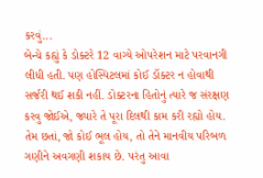કરવું...
બેન્ચે કહ્યું કે ડોક્ટરે 12 વાગ્યે ઓપરેશન માટે પરવાનગી લીધી હતી. પણ હોસ્પિટલમાં કોઈ ડૉક્ટર ન હોવાથી સર્જરી થઈ શકી નહીં. ડોક્ટરના હિતોનું ત્યારે જ સંરક્ષણ કરવુ જોઈએ, જ્યારે તે પૂરા દિલથી કામ કરી રહ્યો હોય. તેમ છતાં, જો કોઈ ભૂલ હોય, તો તેને માનવીય પરિબળ ગણીને અવગણી શકાય છે. પરંતુ આવા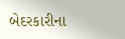બેદરકારીના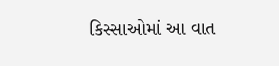કિસ્સાઓમાં આ વાત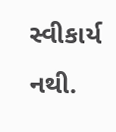સ્વીકાર્ય નથી.